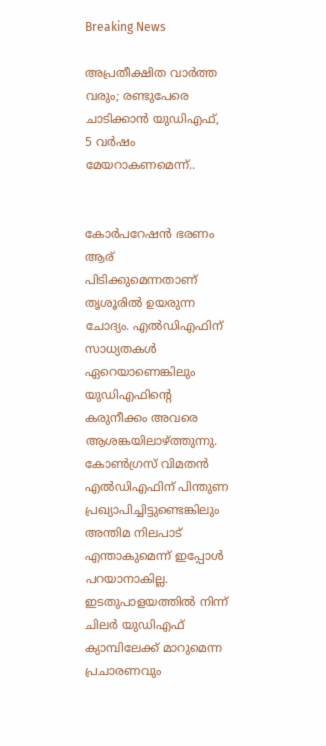Breaking News

അപ്രതീക്ഷിത വാര്‍ത്ത വരും; രണ്ടുപേരെ ചാടിക്കാന്‍ യുഡിഎഫ്, 5 വര്‍ഷം മേയറാകണമെന്ന്..


കോര്‍പറേഷന്‍ ഭരണം ആര് പിടിക്കുമെന്നതാണ് തൃശൂരില്‍ ഉയരുന്ന ചോദ്യം. എല്‍ഡിഎഫിന് സാധ്യതകള്‍ ഏറെയാണെങ്കിലും യുഡിഎഫിന്റെ കരുനീക്കം അവരെ ആശങ്കയിലാഴ്ത്തുന്നു. കോണ്‍ഗ്രസ് വിമതന്‍ എല്‍ഡിഎഫിന് പിന്തുണ പ്രഖ്യാപിച്ചിട്ടുണ്ടെങ്കിലും അന്തിമ നിലപാട് എന്താകുമെന്ന് ഇപ്പോള്‍ പറയാനാകില്ല. ഇടതുപാളയത്തില്‍ നിന്ന് ചിലര്‍ യുഡിഎഫ് ക്യാമ്പിലേക്ക് മാറുമെന്ന പ്രചാരണവും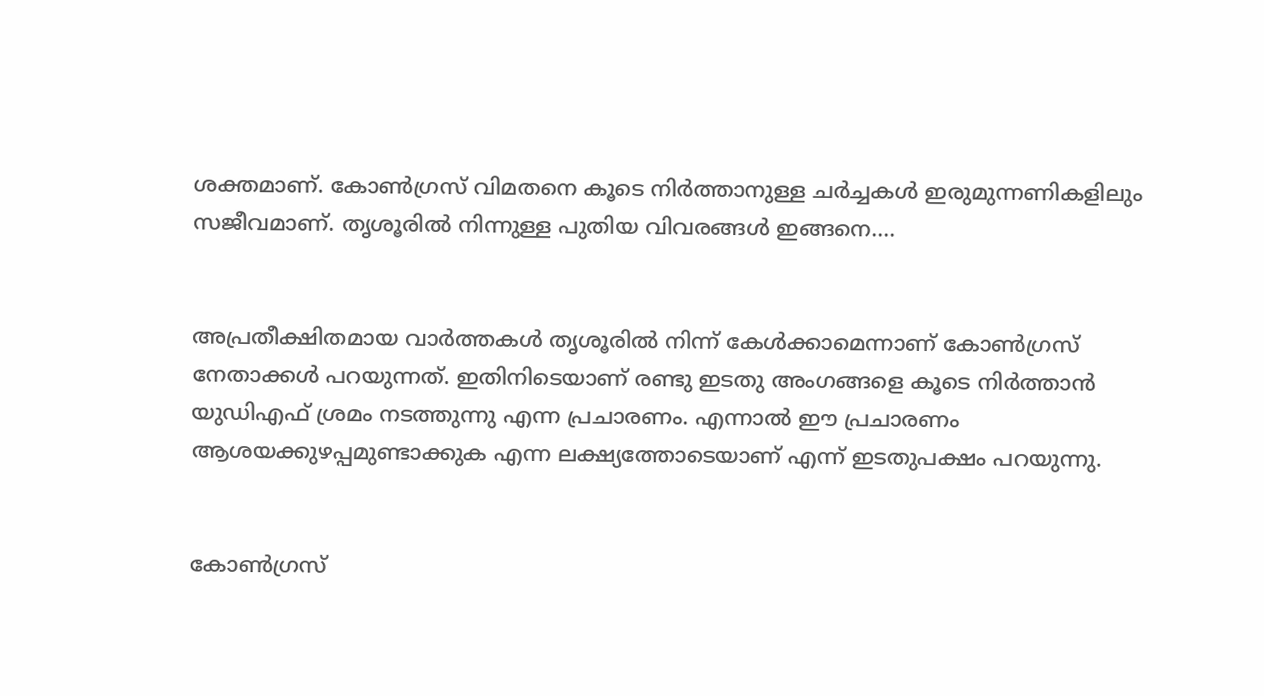ശക്തമാണ്. കോണ്‍ഗ്രസ് വിമതനെ കൂടെ നിര്‍ത്താനുള്ള ചര്‍ച്ചകള്‍ ഇരുമുന്നണികളിലും സജീവമാണ്. തൃശൂരില്‍ നിന്നുള്ള പുതിയ വിവരങ്ങള്‍ ഇങ്ങനെ....


അപ്രതീക്ഷിതമായ വാര്‍ത്തകള്‍ തൃശൂരില്‍ നിന്ന് കേള്‍ക്കാമെന്നാണ് കോണ്‍ഗ്രസ് നേതാക്കള്‍ പറയുന്നത്. ഇതിനിടെയാണ് രണ്ടു ഇടതു അംഗങ്ങളെ കൂടെ നിര്‍ത്താന്‍ യുഡിഎഫ് ശ്രമം നടത്തുന്നു എന്ന പ്രചാരണം. എന്നാല്‍ ഈ പ്രചാരണം ആശയക്കുഴപ്പമുണ്ടാക്കുക എന്ന ലക്ഷ്യത്തോടെയാണ് എന്ന് ഇടതുപക്ഷം പറയുന്നു.


കോണ്‍ഗ്രസ്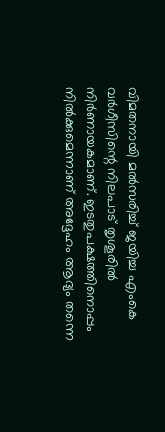വിമതനായി മല്‍സരിച്ച് ജയിച്ച എംകെ വര്‍ഗീസിന്റെ നിലപാട് തൃശൂരില്‍ നിര്‍ണായകമാണ്. ഇടതുപക്ഷത്തിനൊപ്പം നില്‍ക്കുമെന്നാണ് അദ്ദേഹം ആദ്യം തന്നെ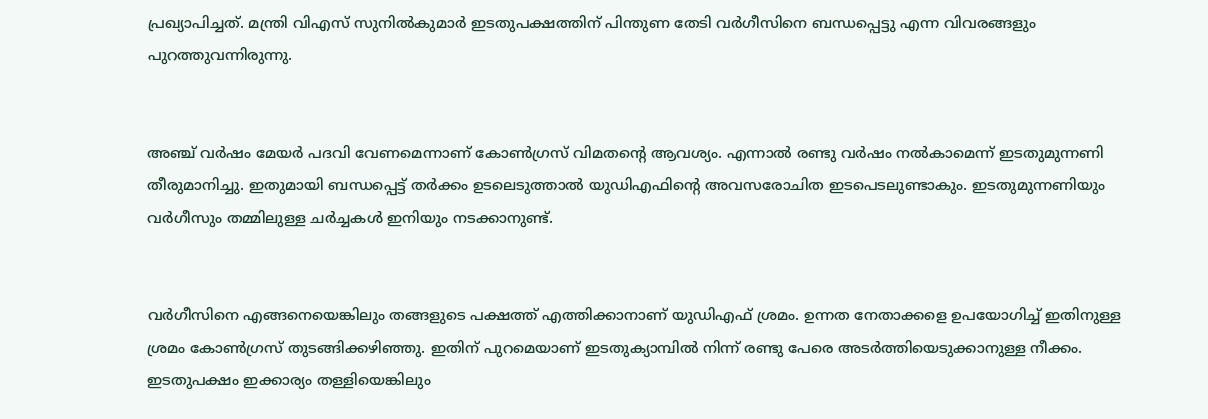പ്രഖ്യാപിച്ചത്. മന്ത്രി വിഎസ് സുനില്‍കുമാര്‍ ഇടതുപക്ഷത്തിന് പിന്തുണ തേടി വര്‍ഗീസിനെ ബന്ധപ്പെട്ടു എന്ന വിവരങ്ങളും പുറത്തുവന്നിരുന്നു.


അഞ്ച് വര്‍ഷം മേയര്‍ പദവി വേണമെന്നാണ് കോണ്‍ഗ്രസ് വിമതന്റെ ആവശ്യം. എന്നാല്‍ രണ്ടു വര്‍ഷം നല്‍കാമെന്ന് ഇടതുമുന്നണി തീരുമാനിച്ചു. ഇതുമായി ബന്ധപ്പെട്ട് തര്‍ക്കം ഉടലെടുത്താല്‍ യുഡിഎഫിന്റെ അവസരോചിത ഇടപെടലുണ്ടാകും. ഇടതുമുന്നണിയും വര്‍ഗീസും തമ്മിലുള്ള ചര്‍ച്ചകള്‍ ഇനിയും നടക്കാനുണ്ട്.


വര്‍ഗീസിനെ എങ്ങനെയെങ്കിലും തങ്ങളുടെ പക്ഷത്ത് എത്തിക്കാനാണ് യുഡിഎഫ് ശ്രമം. ഉന്നത നേതാക്കളെ ഉപയോഗിച്ച് ഇതിനുള്ള ശ്രമം കോണ്‍ഗ്രസ് തുടങ്ങിക്കഴിഞ്ഞു. ഇതിന് പുറമെയാണ് ഇടതുക്യാമ്പില്‍ നിന്ന് രണ്ടു പേരെ അടര്‍ത്തിയെടുക്കാനുള്ള നീക്കം. ഇടതുപക്ഷം ഇക്കാര്യം തള്ളിയെങ്കിലും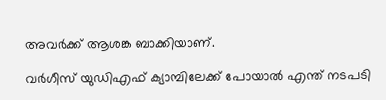അവര്‍ക്ക് ആശങ്ക ബാക്കിയാണ്.

വര്‍ഗീസ് യുഡിഎഫ് ക്യാമ്പിലേക്ക് പോയാല്‍ എന്ത് നടപടി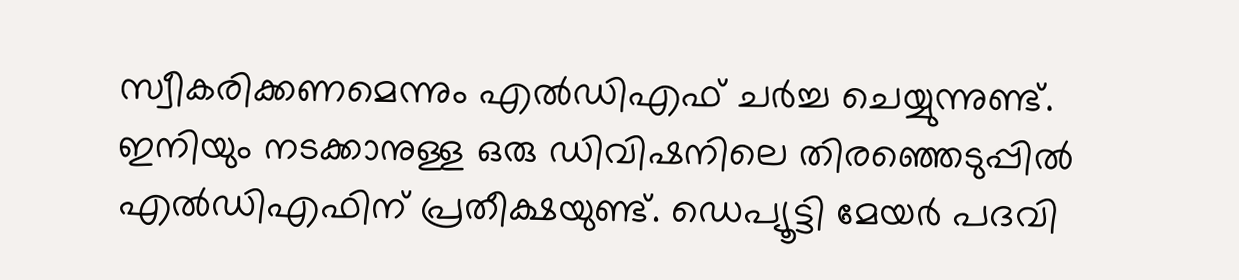സ്വീകരിക്കണമെന്നും എല്‍ഡിഎഫ് ചര്‍ച്ച ചെയ്യുന്നുണ്ട്. ഇനിയും നടക്കാനുള്ള ഒരു ഡിവിഷനിലെ തിരഞ്ഞെടുപ്പില്‍ എല്‍ഡിഎഫിന് പ്രതീക്ഷയുണ്ട്. ഡെപ്യൂട്ടി മേയര്‍ പദവി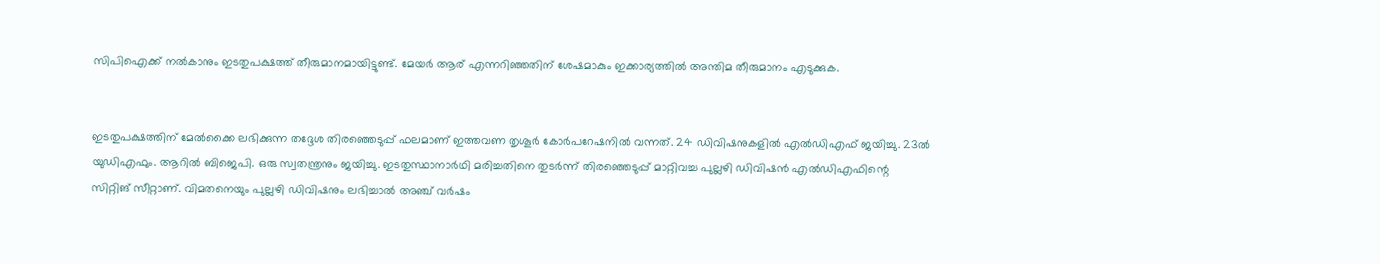സിപിഐക്ക് നല്‍കാനും ഇടതുപക്ഷത്ത് തീരുമാനമായിട്ടുണ്ട്. മേയര്‍ ആര് എന്നറിഞ്ഞതിന് ശേഷമാകും ഇക്കാര്യത്തില്‍ അന്തിമ തീരുമാനം എടുക്കുക.


ഇടതുപക്ഷത്തിന് മേല്‍ക്കൈ ലഭിക്കുന്ന തദ്ദേശ തിരഞ്ഞെടുപ്പ് ഫലമാണ് ഇത്തവണ തൃശൂര്‍ കോര്‍പറേഷനില്‍ വന്നത്. 24 ഡിവിഷനുകളില്‍ എല്‍ഡിഎഫ് ജയിച്ചു. 23ല്‍ യുഡിഎഫും. ആറില്‍ ബിജെപി. ഒരു സ്വതന്ത്രനും ജയിച്ചു. ഇടതുസ്ഥാനാര്‍ഥി മരിച്ചതിനെ തുടര്‍ന്ന് തിരഞ്ഞെടുപ്പ് മാറ്റിവച്ച പുല്ലഴി ഡിവിഷന്‍ എല്‍ഡിഎഫിന്റെ സിറ്റിങ് സീറ്റാണ്. വിമതനെയും പുല്ലഴി ഡിവിഷനും ലഭിച്ചാല്‍ അഞ്ച് വര്‍ഷം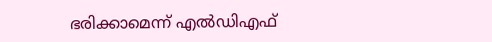ഭരിക്കാമെന്ന് എല്‍ഡിഎഫ്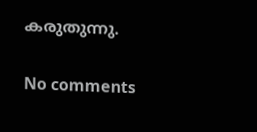കരുതുന്നു.

No comments